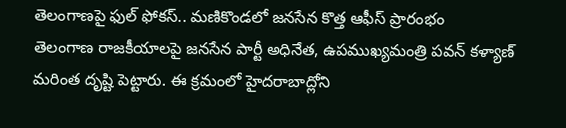తెలంగాణపై ఫుల్ ఫోకస్.. మణికొండలో జనసేన కొత్త ఆఫీస్ ప్రారంభం
తెలంగాణ రాజకీయాలపై జనసేన పార్టీ అధినేత, ఉపముఖ్యమంత్రి పవన్ కళ్యాణ్ మరింత దృష్టి పెట్టారు. ఈ క్రమంలో హైదరాబాద్లోని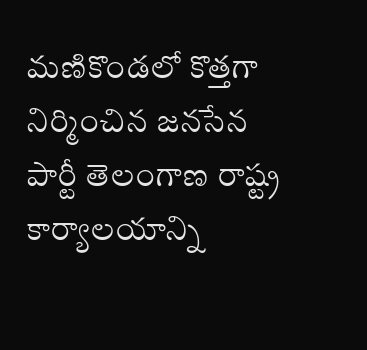మణికొండలో కొత్తగా నిర్మించిన జనసేన పార్టీ తెలంగాణ రాష్ట్ర కార్యాలయాన్ని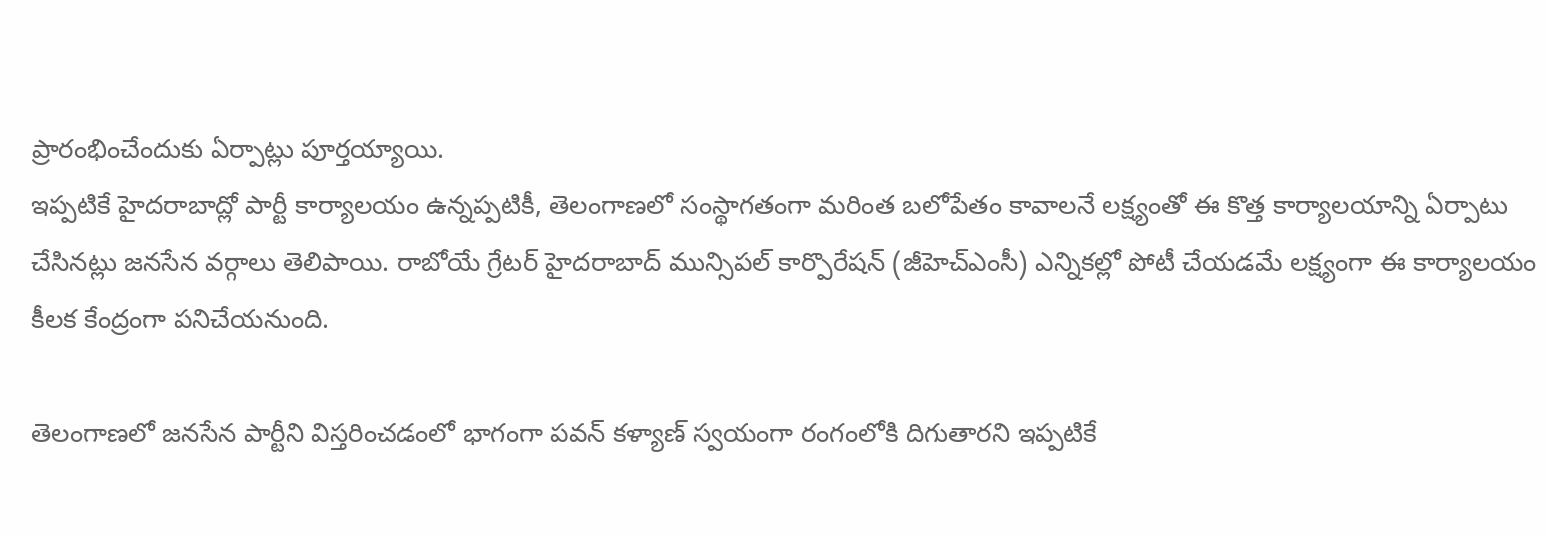ప్రారంభించేందుకు ఏర్పాట్లు పూర్తయ్యాయి.
ఇప్పటికే హైదరాబాద్లో పార్టీ కార్యాలయం ఉన్నప్పటికీ, తెలంగాణలో సంస్థాగతంగా మరింత బలోపేతం కావాలనే లక్ష్యంతో ఈ కొత్త కార్యాలయాన్ని ఏర్పాటు చేసినట్లు జనసేన వర్గాలు తెలిపాయి. రాబోయే గ్రేటర్ హైదరాబాద్ మున్సిపల్ కార్పొరేషన్ (జీహెచ్ఎంసీ) ఎన్నికల్లో పోటీ చేయడమే లక్ష్యంగా ఈ కార్యాలయం కీలక కేంద్రంగా పనిచేయనుంది.

తెలంగాణలో జనసేన పార్టీని విస్తరించడంలో భాగంగా పవన్ కళ్యాణ్ స్వయంగా రంగంలోకి దిగుతారని ఇప్పటికే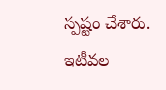స్పష్టం చేశారు. ఇటీవల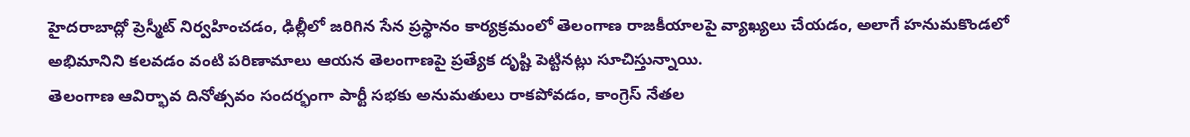హైదరాబాద్లో ప్రెస్మీట్ నిర్వహించడం, ఢిల్లీలో జరిగిన సేన ప్రస్థానం కార్యక్రమంలో తెలంగాణ రాజకీయాలపై వ్యాఖ్యలు చేయడం, అలాగే హనుమకొండలో అభిమానిని కలవడం వంటి పరిణామాలు ఆయన తెలంగాణపై ప్రత్యేక దృష్టి పెట్టినట్లు సూచిస్తున్నాయి.
తెలంగాణ ఆవిర్భావ దినోత్సవం సందర్భంగా పార్టీ సభకు అనుమతులు రాకపోవడం, కాంగ్రెస్ నేతల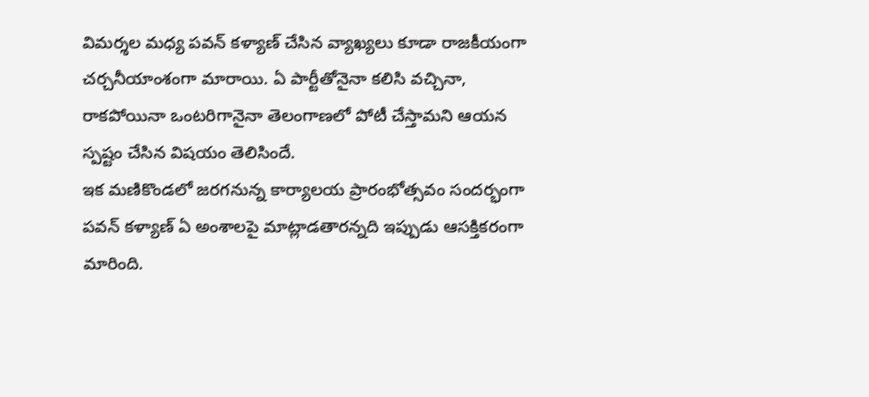విమర్శల మధ్య పవన్ కళ్యాణ్ చేసిన వ్యాఖ్యలు కూడా రాజకీయంగా చర్చనీయాంశంగా మారాయి. ఏ పార్టీతోనైనా కలిసి వచ్చినా, రాకపోయినా ఒంటరిగానైనా తెలంగాణలో పోటీ చేస్తామని ఆయన స్పష్టం చేసిన విషయం తెలిసిందే.
ఇక మణికొండలో జరగనున్న కార్యాలయ ప్రారంభోత్సవం సందర్భంగా పవన్ కళ్యాణ్ ఏ అంశాలపై మాట్లాడతారన్నది ఇప్పుడు ఆసక్తికరంగా మారింది.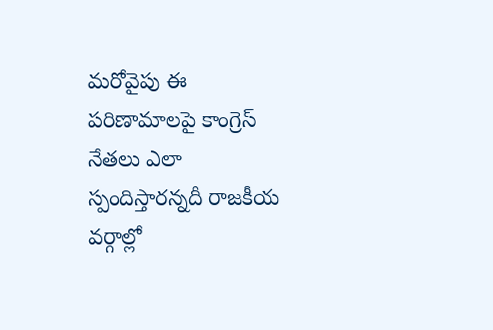మరోవైపు ఈ పరిణామాలపై కాంగ్రెస్ నేతలు ఎలా స్పందిస్తారన్నదీ రాజకీయ వర్గాల్లో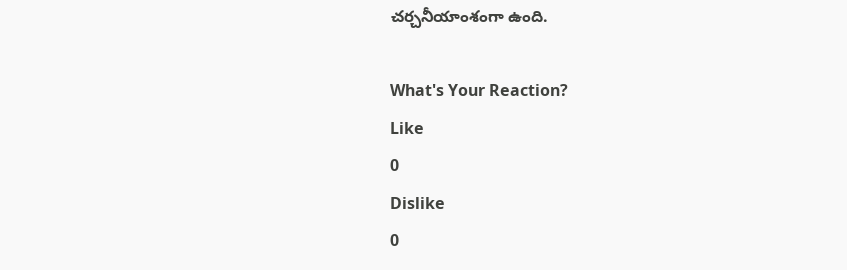చర్చనీయాంశంగా ఉంది.

What's Your Reaction?
Like
0
Dislike
0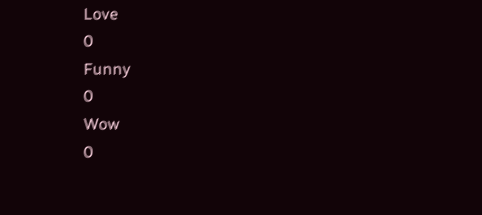Love
0
Funny
0
Wow
0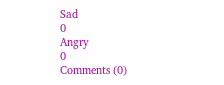Sad
0
Angry
0
Comments (0)